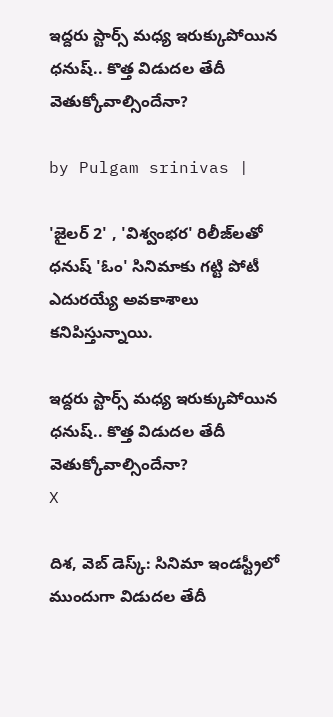ఇద్దరు స్టార్స్ మధ్య ఇరుక్కుపోయిన ధనుష్.. కొత్త విడుదల తేదీ వెతుక్కోవాల్సిందేనా?

by Pulgam srinivas |

'జైలర్ 2' , 'విశ్వంభర' రిలీజ్‌లతో ధనుష్ 'ఓం' సినిమాకు గట్టి పోటీ ఎదురయ్యే అవకాశాలు కనిపిస్తున్నాయి.

ఇద్దరు స్టార్స్ మధ్య ఇరుక్కుపోయిన ధనుష్.. కొత్త విడుదల తేదీ వెతుక్కోవాల్సిందేనా?
X

దిశ, వెబ్ డెస్క్: సినిమా ఇండస్ట్రీలో ముందుగా విడుదల తేదీ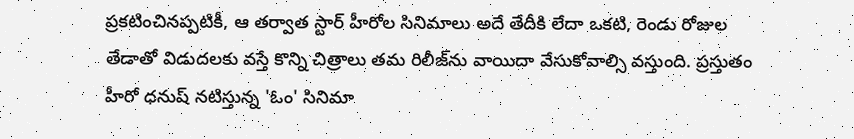ప్రకటించినప్పటికీ, ఆ తర్వాత స్టార్ హీరోల సినిమాలు అదే తేదీకి లేదా ఒకటి, రెండు రోజుల తేడాతో విడుదలకు వస్తే కొన్ని చిత్రాలు తమ రిలీజ్‌ను వాయిదా వేసుకోవాల్సి వస్తుంది. ప్రస్తుతం హీరో ధనుష్ నటిస్తున్న 'ఓం' సినిమా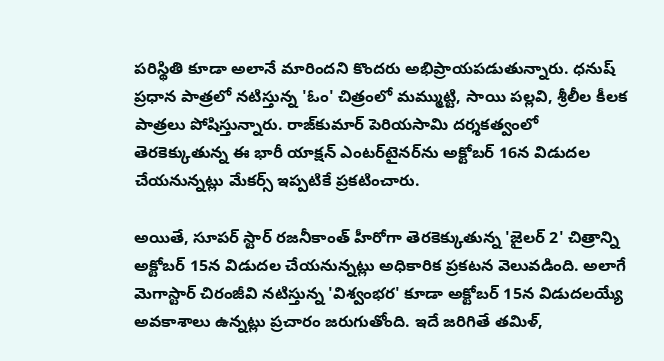పరిస్థితి కూడా అలానే మారిందని కొందరు అభిప్రాయపడుతున్నారు. ధనుష్ ప్రధాన పాత్రలో నటిస్తున్న 'ఓం' చిత్రంలో మమ్ముట్టి, సాయి పల్లవి, శ్రీలీల కీలక పాత్రలు పోషిస్తున్నారు. రాజ్‌కుమార్ పెరియసామి దర్శకత్వంలో తెరకెక్కుతున్న ఈ భారీ యాక్షన్ ఎంటర్‌టైనర్‌ను అక్టోబర్ 16న విడుదల చేయనున్నట్లు మేకర్స్ ఇప్పటికే ప్రకటించారు.

అయితే, సూపర్ స్టార్ రజనీకాంత్ హీరోగా తెరకెక్కుతున్న 'జైలర్ 2' చిత్రాన్ని అక్టోబర్ 15న విడుదల చేయనున్నట్లు అధికారిక ప్రకటన వెలువడింది. అలాగే మెగాస్టార్ చిరంజీవి నటిస్తున్న 'విశ్వంభర' కూడా అక్టోబర్ 15న విడుదలయ్యే అవకాశాలు ఉన్నట్లు ప్రచారం జరుగుతోంది. ఇదే జరిగితే తమిళ్,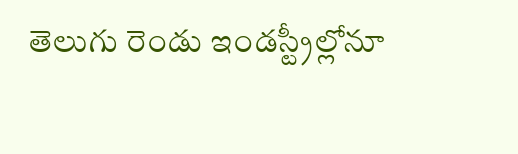తెలుగు రెండు ఇండస్ట్రీల్లోనూ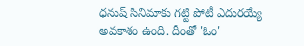ధనుష్ సినిమాకు గట్టి పోటీ ఎదురయ్యే అవకాశం ఉంది. దీంతో 'ఓం'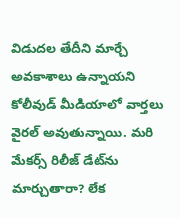విడుదల తేదీని మార్చే అవకాశాలు ఉన్నాయని కోలీవుడ్ మీడియాలో వార్తలు వైరల్ అవుతున్నాయి. మరి మేకర్స్ రిలీజ్ డేట్‌ను మార్చుతారా? లేక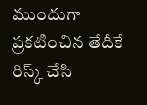ముందుగా ప్రకటించిన తేదీకే రిస్క్ చేసి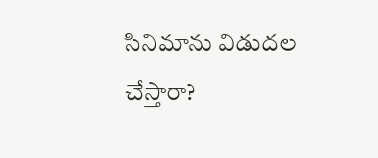సినిమాను విడుదల చేస్తారా?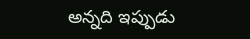అన్నది ఇప్పుడు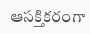ఆసక్తికరంగా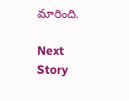మారింది.

Next Story